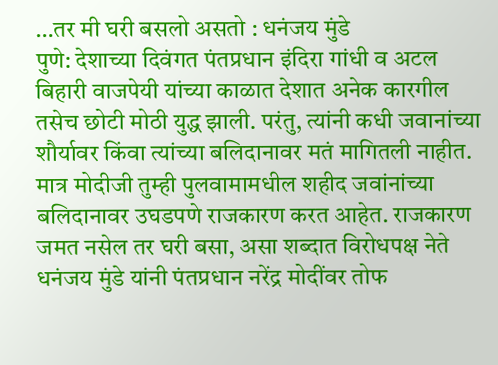…तर मी घरी बसलो असतो : धनंजय मुंडे
पुणे: देशाच्या दिवंगत पंतप्रधान इंदिरा गांधी व अटल बिहारी वाजपेयी यांच्या काळात देशात अनेक कारगील तसेच छोटी मोठी युद्ध झाली. परंतु, त्यांनी कधी जवानांच्या शौर्यावर किंवा त्यांच्या बलिदानावर मतं मागितली नाहीत. मात्र मोदीजी तुम्ही पुलवामामधील शहीद जवांनांच्या बलिदानावर उघडपणे राजकारण करत आहेत. राजकारण जमत नसेल तर घरी बसा, असा शब्दात विरोधपक्ष नेते धनंजय मुंडे यांनी पंतप्रधान नरेंद्र मोदींवर तोफ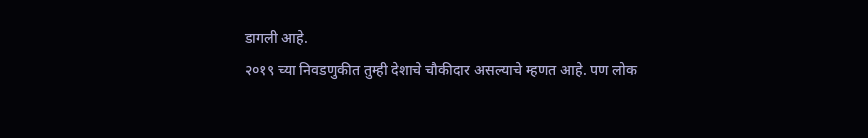डागली आहे.
२०१९ च्या निवडणुकीत तुम्ही देशाचे चौकीदार असल्याचे म्हणत आहे. पण लोक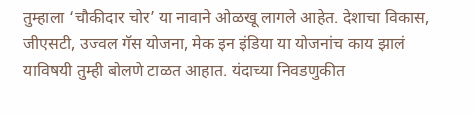तुम्हाला ‘चौकीदार चोर’ या नावाने ओळखू लागले आहेत. देशाचा विकास, जीएसटी, उज्वल गॅस योजना, मेक इन इंडिया या योजनांच काय झालं याविषयी तुम्ही बोलणे टाळत आहात. यंदाच्या निवडणुकीत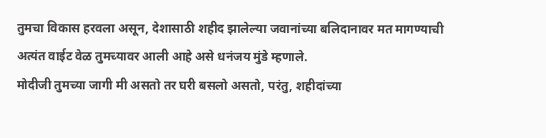तुमचा विकास हरवला असून, देशासाठी शहीद झालेल्या जवानांच्या बलिदानावर मत मागण्याची अत्यंत वाईट वेळ तुमच्यावर आली आहे असे धनंजय मुंडे म्हणाले.
मोदीजी तुमच्या जागी मी असतो तर घरी बसलो असतो, परंतु, शहीदांच्या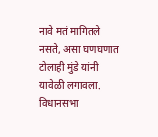नावे मतं मागितले नसते, असा घणघणात टोलाही मुंडे यांनी यावेळी लगावला.
विधानसभा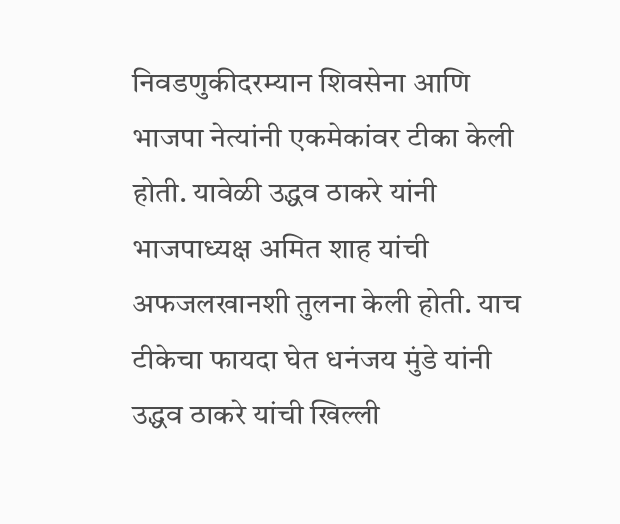निवडणुकीदरम्यान शिवसेना आणि भाजपा नेत्यांनी एकमेकांवर टीका केली होती. यावेळी उद्धव ठाकरे यांनी भाजपाध्यक्ष अमित शाह यांची अफजलखानशी तुलना केली होती. याच टीकेचा फायदा घेत धनंजय मुंडे यांनी उद्धव ठाकरे यांची खिल्ली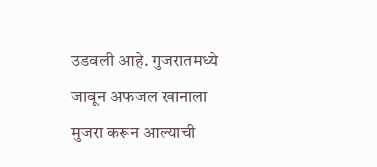उडवली आहे. गुजरातमध्ये जावून अफजल खानाला मुजरा करून आल्याची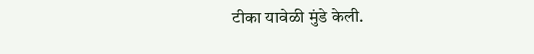टीका यावेळी मुंडे केली.